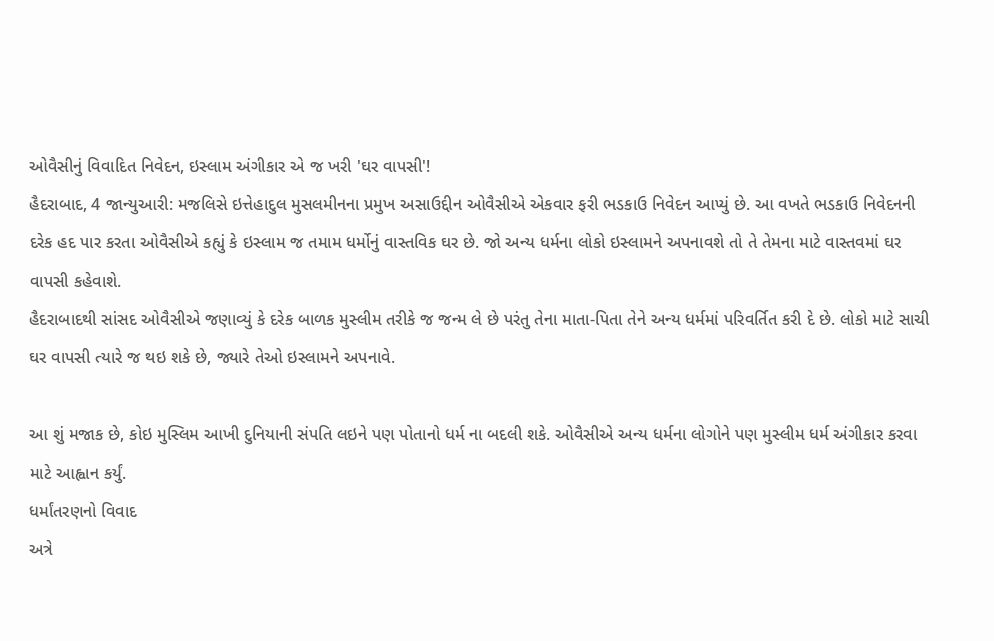ઓવૈસીનું વિવાદિત નિવેદન, ઇસ્લામ અંગીકાર એ જ ખરી 'ઘર વાપસી'!
હૈદરાબાદ, 4 જાન્યુઆરી: મજલિસે ઇત્તેહાદુલ મુસલમીનના પ્રમુખ અસાઉદ્દીન ઓવૈસીએ એકવાર ફરી ભડકાઉ નિવેદન આપ્યું છે. આ વખતે ભડકાઉ નિવેદનની દરેક હદ પાર કરતા ઓવૈસીએ કહ્યું કે ઇસ્લામ જ તમામ ધર્મોનું વાસ્તવિક ઘર છે. જો અન્ય ધર્મના લોકો ઇસ્લામને અપનાવશે તો તે તેમના માટે વાસ્તવમાં ઘર વાપસી કહેવાશે.
હૈદરાબાદથી સાંસદ ઓવૈસીએ જણાવ્યું કે દરેક બાળક મુસ્લીમ તરીકે જ જન્મ લે છે પરંતુ તેના માતા-પિતા તેને અન્ય ધર્મમાં પરિવર્તિત કરી દે છે. લોકો માટે સાચી ઘર વાપસી ત્યારે જ થઇ શકે છે, જ્યારે તેઓ ઇસ્લામને અપનાવે.

આ શું મજાક છે, કોઇ મુસ્લિમ આખી દુનિયાની સંપતિ લઇને પણ પોતાનો ધર્મ ના બદલી શકે. ઓવૈસીએ અન્ય ધર્મના લોગોને પણ મુસ્લીમ ધર્મ અંગીકાર કરવા માટે આહ્વાન કર્યું.
ધર્માંતરણનો વિવાદ
અત્રે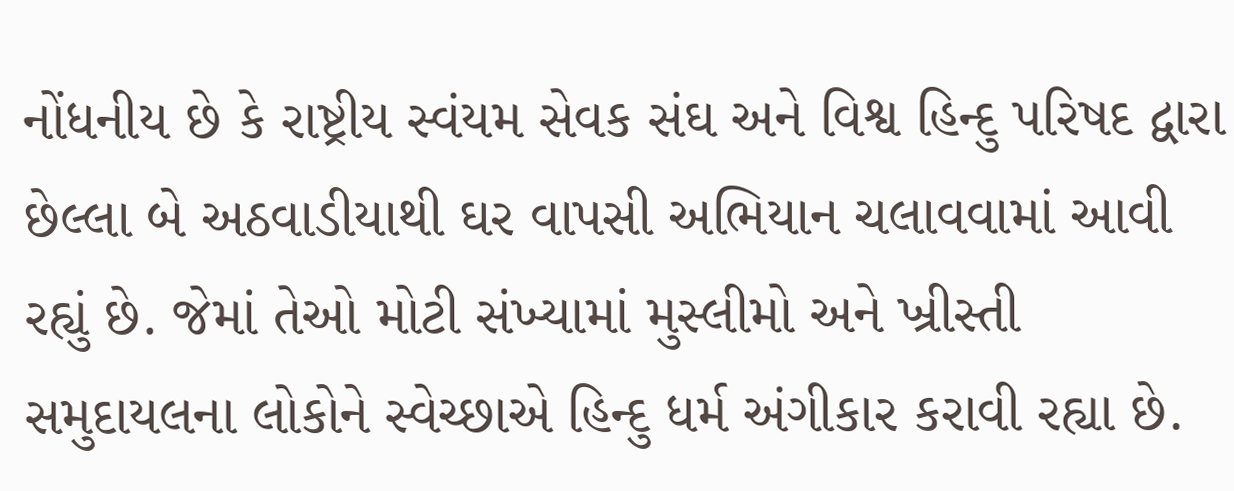નોંધનીય છે કે રાષ્ટ્રીય સ્વંયમ સેવક સંઘ અને વિશ્વ હિન્દુ પરિષદ દ્વારા છેલ્લા બે અઠવાડીયાથી ઘર વાપસી અભિયાન ચલાવવામાં આવી રહ્યું છે. જેમાં તેઓ મોટી સંખ્યામાં મુસ્લીમો અને ખ્રીસ્તી સમુદાયલના લોકોને સ્વેચ્છાએ હિન્દુ ધર્મ અંગીકાર કરાવી રહ્યા છે.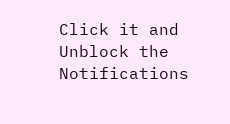Click it and Unblock the Notifications